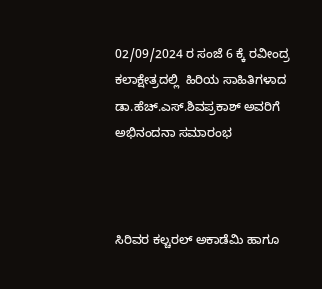02/09/2024 ರ ಸಂಜೆ 6 ಕ್ಕೆ ರವೀಂದ್ರ ಕಲಾಕ್ಷೇತ್ರದಲ್ಲಿ  ಹಿರಿಯ ಸಾಹಿತಿಗಳಾದ ಡಾ.ಹೆಚ್.ಎಸ್.ಶಿವಪ್ರಕಾಶ್ ಅವರಿಗೆ ಅಭಿನಂದನಾ ಸಮಾರಂಭ



ಸಿರಿವರ ಕಲ್ಚರಲ್ ಅಕಾಡೆಮಿ ಹಾಗೂ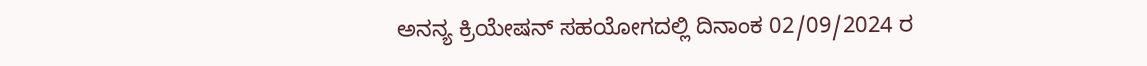ಅನನ್ಯ ಕ್ರಿಯೇಷನ್ ಸಹಯೋಗದಲ್ಲಿ ದಿನಾಂಕ 02/09/2024 ರ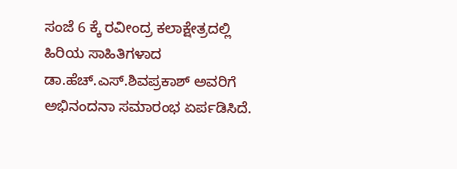ಸಂಜೆ 6 ಕ್ಕೆ ರವೀಂದ್ರ ಕಲಾಕ್ಷೇತ್ರದಲ್ಲಿ  ಹಿರಿಯ ಸಾಹಿತಿಗಳಾದ ಡಾ.ಹೆಚ್.ಎಸ್.ಶಿವಪ್ರಕಾಶ್ ಅವರಿಗೆ ಅಭಿನಂದನಾ ಸಮಾರಂಭ ಏರ್ಪಡಿಸಿದೆ.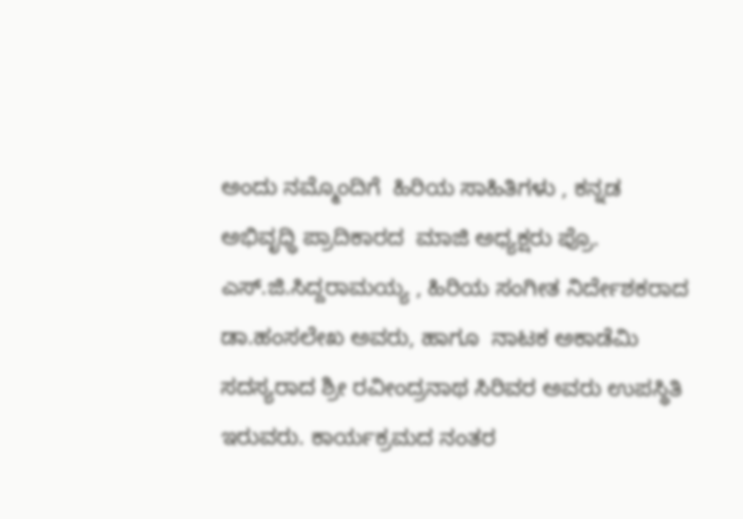ಅಂದು ನಮ್ಮೊಂದಿಗೆ  ಹಿರಿಯ ಸಾಹಿತಿಗಳು , ಕನ್ನಡ ಅಭಿವೃಧ್ಧಿ ಪ್ರಾದಿಕಾರದ  ಮಾಜಿ ಅಧ್ಯಕ್ಷರು ಪ್ರೊ. ಎಸ್.ಜಿ.ಸಿದ್ದರಾಮಯ್ಯ , ಹಿರಿಯ ಸಂಗೀತ ನಿರ್ದೇಶಕರಾದ ಡಾ.ಹಂಸಲೇಖ ಅವರು, ಹಾಗೂ  ನಾಟಕ ಅಕಾಡೆಮಿ ಸದಸ್ಯರಾದ ಶ್ರೀ ರವೀಂದ್ರನಾಥ ಸಿರಿವರ ಅವರು ಉಪಸ್ಥಿತಿ ಇರುವರು. ಕಾರ್ಯಕ್ರಮದ ನಂತರ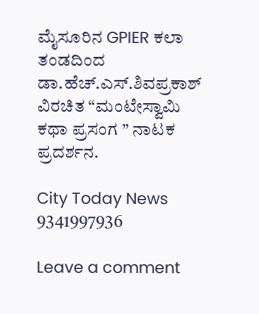ಮೈಸೂರಿನ GPIER ಕಲಾ ತಂಡದಿಂದ ಡಾ.ಹೆಚ್.ಎಸ್.ಶಿವಪ್ರಕಾಶ್ ವಿರಚಿತ “ಮಂಟೇಸ್ವಾಮಿ ಕಥಾ ಪ್ರಸಂಗ ” ನಾಟಕ ಪ್ರದರ್ಶನ.

City Today News 9341997936

Leave a comment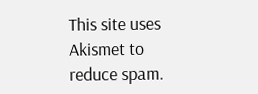This site uses Akismet to reduce spam.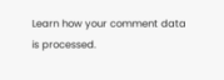Learn how your comment data is processed.